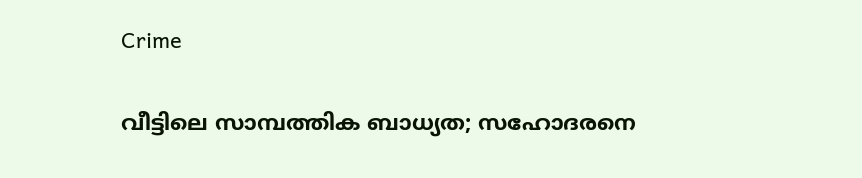Crime

വീട്ടിലെ സാമ്പത്തിക ബാധ്യത; സഹോദരനെ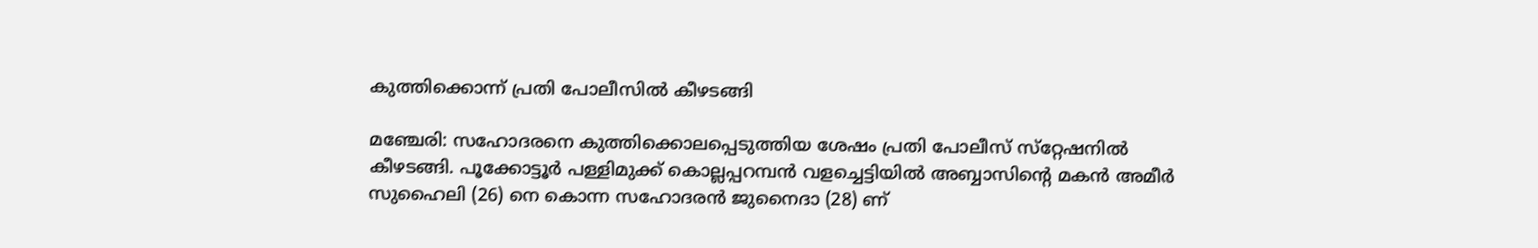കുത്തിക്കൊന്ന്‌ പ്രതി പോലീസില്‍ കീഴടങ്ങി

മഞ്ചേരി: സഹോദരനെ കുത്തിക്കൊലപ്പെടുത്തിയ ശേഷം പ്രതി പോലീസ്‌ സ്‌റ്റേഷനില്‍ കീഴടങ്ങി. പൂക്കോട്ടൂര്‍ പള്ളിമുക്ക്‌ കൊല്ലപ്പറമ്പന്‍ വളച്ചെട്ടിയില്‍ അബ്ബാസിന്റെ മകന്‍ അമീര്‍ സുഹൈലി (26) നെ കൊന്ന സഹോദരന്‍ ജുനൈദാ (28) ണ്‌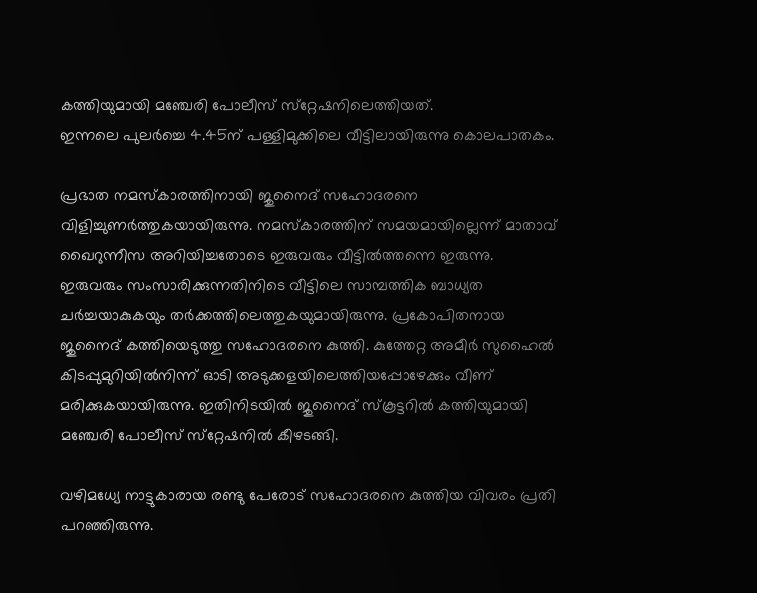കത്തിയുമായി മഞ്ചേരി പോലീസ്‌ സ്‌റ്റേഷനിലെത്തിയത്‌.
ഇന്നലെ പുലര്‍ച്ചെ 4.45ന്‌ പള്ളിമുക്കിലെ വീട്ടിലായിരുന്നു കൊലപാതകം.

പ്രഭാത നമസ്‌കാരത്തിനായി ജുനൈദ്‌ സഹോദരനെ വിളിച്ചുണര്‍ത്തുകയായിരുന്നു. നമസ്‌കാരത്തിന്‌ സമയമായില്ലെന്ന്‌ മാതാവ്‌ ഖൈറുന്നീസ അറിയിച്ചതോടെ ഇരുവരും വീട്ടില്‍ത്തന്നെ ഇരുന്നു.
ഇരുവരും സംസാരിക്കുന്നതിനിടെ വീട്ടിലെ സാമ്പത്തിക ബാധ്യത ചര്‍ച്ചയാകുകയും തര്‍ക്കത്തിലെത്തുകയുമായിരുന്നു. പ്രകോപിതനായ ജുനൈദ്‌ കത്തിയെടുത്തു സഹോദരനെ കുത്തി. കുത്തേറ്റ അമീര്‍ സുഹൈല്‍ കിടപ്പുമുറിയില്‍നിന്ന്‌ ഓടി അടുക്കളയിലെത്തിയപ്പോഴേക്കും വീണ്‌ മരിക്കുകയായിരുന്നു. ഇതിനിടയില്‍ ജുനൈദ്‌ സ്‌കൂട്ടറില്‍ കത്തിയുമായി മഞ്ചേരി പോലീസ്‌ സ്‌റ്റേഷനില്‍ കീഴടങ്ങി.

വഴിമധ്യേ നാട്ടുകാരായ രണ്ടു പേരോട്‌ സഹോദരനെ കുത്തിയ വിവരം പ്രതി പറഞ്ഞിരുന്നു.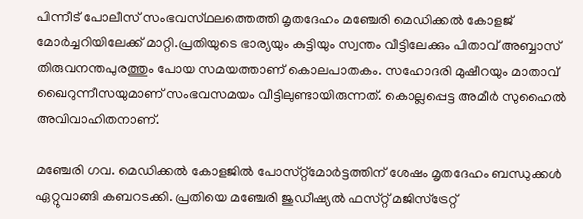പിന്നീട്‌ പോലീസ്‌ സംഭവസ്‌ഥലത്തെത്തി മൃതദേഹം മഞ്ചേരി മെഡിക്കല്‍ കോളജ്‌ മോര്‍ച്ചറിയിലേക്ക്‌ മാറ്റി.പ്രതിയുടെ ഭാര്യയും കുട്ടിയും സ്വന്തം വീട്ടിലേക്കും പിതാവ്‌ അബ്ബാസ്‌ തിരുവനന്തപുരത്തും പോയ സമയത്താണ്‌ കൊലപാതകം. സഹോദരി മുഷീറയും മാതാവ്‌ ഖൈറുന്നീസയുമാണ്‌ സംഭവസമയം വീട്ടിലുണ്ടായിരുന്നത്‌. കൊല്ലപ്പെട്ട അമീര്‍ സുഹൈല്‍ അവിവാഹിതനാണ്‌.

മഞ്ചേരി ഗവ. മെഡിക്കല്‍ കോളജില്‍ പോസ്‌റ്റ്മോര്‍ട്ടത്തിന്‌ ശേഷം മൃതദേഹം ബന്ധുക്കള്‍ ഏറ്റുവാങ്ങി കബറടക്കി. പ്രതിയെ മഞ്ചേരി ജുഡീഷ്യല്‍ ഫസ്‌റ്റ് മജിസ്‌ട്രേറ്റ്‌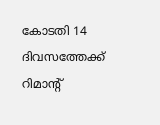കോടതി 14 ദിവസത്തേക്ക്‌ റിമാന്റ്‌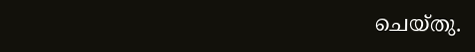ചെയ്‌തു.